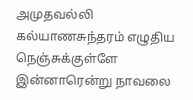அமுதவல்லி கல்யாணசுந்தரம் எழுதிய நெஞ்சுக்குள்ளே இன்னாரென்று நாவலை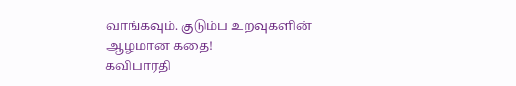வாங்கவும். குடும்ப உறவுகளின் ஆழமான கதை!
கவிபாரதி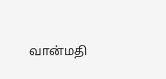வான்மதி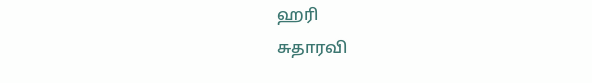ஹரி
சுதாரவி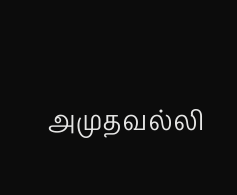அமுதவல்லி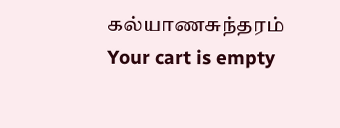கல்யாணசுந்தரம்
Your cart is empty